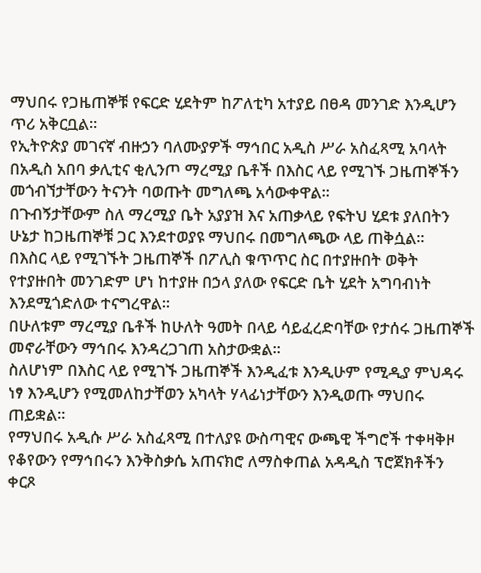ማህበሩ የጋዜጠኞቹ የፍርድ ሂደትም ከፖለቲካ አተያይ በፀዳ መንገድ እንዲሆን ጥሪ አቅርቧል።
የኢትዮጵያ መገናኛ ብዙኃን ባለሙያዎች ማኅበር አዲስ ሥራ አስፈጻሚ አባላት በአዲስ አበባ ቃሊቲና ቂሊንጦ ማረሚያ ቤቶች በእስር ላይ የሚገኙ ጋዜጠኞችን መጎብኘታቸውን ትናንት ባወጡት መግለጫ አሳውቀዋል፡፡
በጉብኝታቸውም ስለ ማረሚያ ቤት አያያዝ እና አጠቃላይ የፍትህ ሂደቱ ያለበትን ሁኔታ ከጋዜጠኞቹ ጋር እንደተወያዩ ማህበሩ በመግለጫው ላይ ጠቅሷል፡፡
በእስር ላይ የሚገኙት ጋዜጠኞች በፖሊስ ቁጥጥር ስር በተያዙበት ወቅት የተያዙበት መንገድም ሆነ ከተያዙ በኃላ ያለው የፍርድ ቤት ሂደት አግባብነት እንደሚጎድለው ተናግረዋል፡፡
በሁለቱም ማረሚያ ቤቶች ከሁለት ዓመት በላይ ሳይፈረድባቸው የታሰሩ ጋዜጠኞች መኖራቸውን ማኅበሩ እንዳረጋገጠ አስታውቋል።
ስለሆነም በእስር ላይ የሚገኙ ጋዜጠኞች እንዲፈቱ እንዲሁም የሚዲያ ምህዳሩ ነፃ እንዲሆን የሚመለከታቸወን አካላት ሃላፊነታቸውን እንዲወጡ ማህበሩ ጠይቋል።
የማህበሩ አዲሱ ሥራ አስፈጻሚ በተለያዩ ውስጣዊና ውጫዊ ችግሮች ተቀዛቅዞ የቆየውን የማኅበሩን እንቅስቃሴ አጠናክሮ ለማስቀጠል አዳዲስ ፕሮጀክቶችን ቀርጾ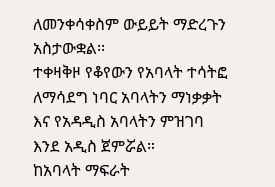ለመንቀሳቀስም ውይይት ማድረጉን አስታውቋል፡፡
ተቀዛቅዞ የቆየውን የአባላት ተሳትፎ ለማሳደግ ነባር አባላትን ማነቃቃት እና የአዳዲስ አባላትን ምዝገባ እንደ አዲስ ጀምሯል።
ከአባላት ማፍራት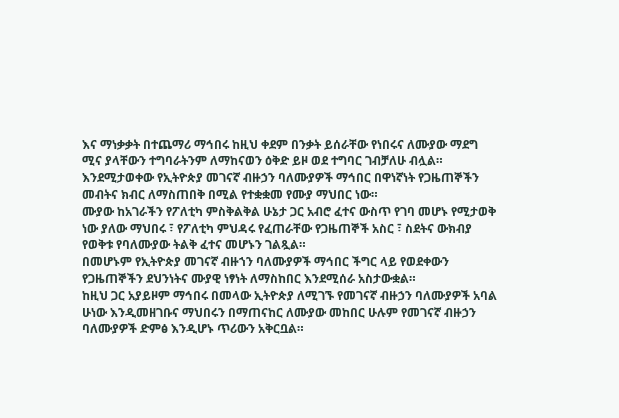እና ማነቃቃት በተጨማሪ ማኅበሩ ከዚህ ቀደም በንቃት ይሰራቸው የነበሩና ለሙያው ማደግ ሚና ያላቸውን ተግባራትንም ለማከናወን ዕቅድ ይዞ ወደ ተግባር ገብቻለሁ ብሏል።
እንደሚታወቀው የኢትዮጵያ መገናኛ ብዙኃን ባለሙያዎች ማኅበር በዋነኛነት የጋዜጠኞችን መብትና ክብር ለማስጠበቅ በሚል የተቋቋመ የሙያ ማህበር ነው።
ሙያው ከአገራችን የፖለቲካ ምስቅልቅል ሁኔታ ጋር አብሮ ፈተና ውስጥ የገባ መሆኑ የሚታወቅ ነው ያለው ማህበሩ ፣ የፖለቲካ ምህዳሩ የፈጠራቸው የጋዜጠኞች አስር ፣ ስደትና ውክብያ የወቅቱ የባለሙያው ትልቅ ፈተና መሆኑን ገልጿል።
በመሆኑም የኢትዮጵያ መገናኛ ብዙኀን ባለሙያዎች ማኅበር ችግር ላይ የወደቀውን የጋዜጠኞችን ደህንነትና ሙያዊ ነፃነት ለማስከበር እንደሚሰራ አስታውቋል።
ከዚህ ጋር አያይዞም ማኅበሩ በመላው ኢትዮጵያ ለሚገኙ የመገናኛ ብዙኃን ባለሙያዎች አባል ሁነው እንዲመዘገቡና ማህበሩን በማጠናከር ለሙያው መከበር ሁሉም የመገናኛ ብዙኃን ባለሙያዎች ድምፅ እንዲሆኑ ጥሪውን አቅርቧል።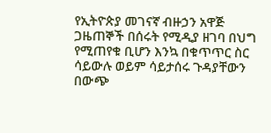የኢትዮጵያ መገናኛ ብዙኃን አዋጅ ጋዜጠኞች በሰሩት የሚዲያ ዘገባ በህግ የሚጠየቁ ቢሆን እንኳ በቁጥጥር ስር ሳይውሉ ወይም ሳይታሰሩ ጉዳያቸውን በውጭ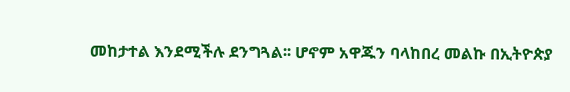መከታተል እንደሚችሉ ደንግጓል፡፡ ሆኖም አዋጁን ባላከበረ መልኩ በኢትዮጵያ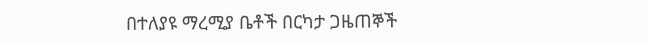በተለያዩ ማረሚያ ቤቶች በርካታ ጋዜጠኞች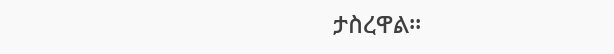ታስረዋል፡፡